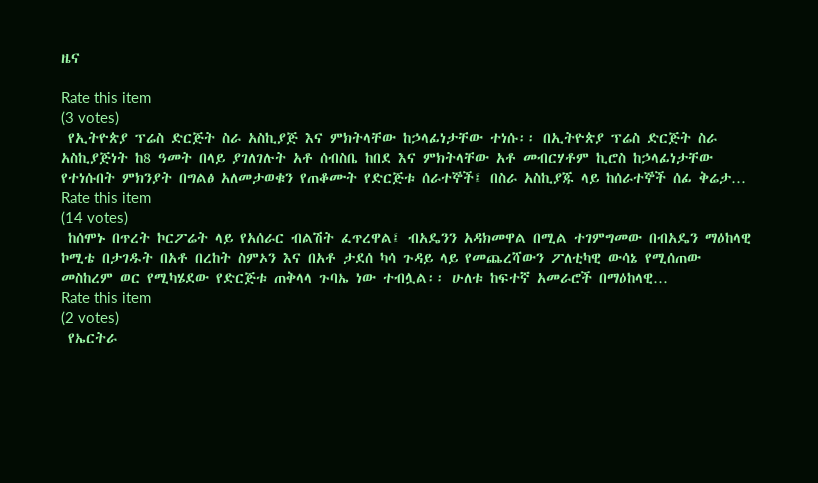ዜና

Rate this item
(3 votes)
 የኢትዮጵያ ፕሬስ ድርጅት ስራ አስኪያጅ እና ምክትላቸው ከኃላፊነታቸው ተነሱ፡፡ በኢትዮጵያ ፕሬስ ድርጅት ስራ አስኪያጅነት ከ8 ዓመት በላይ ያገለገሉት አቶ ሰብስቤ ከበደ እና ምክትላቸው አቶ መብርሃቶም ኪሮስ ከኃላፊነታቸው የተነሱበት ምክንያት በግልፅ አለመታወቁን የጠቆሙት የድርጅቱ ሰራተኞች፤ በስራ አስኪያጁ ላይ ከሰራተኞች ሰፊ ቅሬታ…
Rate this item
(14 votes)
 ከሰሞኑ በጥረት ኮርፖሬት ላይ የአሰራር ብልሽት ፈጥረዋል፤ ብአዴንን አዳክመዋል በሚል ተገምግመው በብአዴን ማዕከላዊ ኮሚቴ በታገዱት በአቶ በረከት ስምኦን እና በአቶ ታደሰ ካሳ ጉዳይ ላይ የመጨረሻውን ፖለቲካዊ ውሳኔ የሚሰጠው መስከረም ወር የሚካሄደው የድርጅቱ ጠቅላላ ጉባኤ ነው ተብሏል፡፡ ሁለቱ ከፍተኛ አመራሮች በማዕከላዊ…
Rate this item
(2 votes)
 የኤርትራ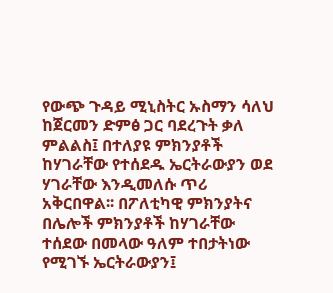የውጭ ጉዳይ ሚኒስትር ኡስማን ሳለህ ከጀርመን ድምፅ ጋር ባደረጉት ቃለ ምልልስ፤ በተለያዩ ምክንያቶች ከሃገራቸው የተሰደዱ ኤርትራውያን ወደ ሃገራቸው እንዲመለሱ ጥሪ አቅርበዋል፡፡ በፖለቲካዊ ምክንያትና በሌሎች ምክንያቶች ከሃገራቸው ተሰደው በመላው ዓለም ተበታትነው የሚገኙ ኤርትራውያን፤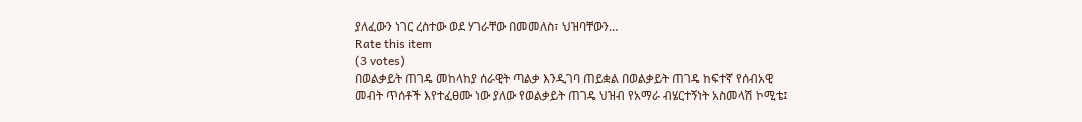ያለፈውን ነገር ረስተው ወደ ሃገራቸው በመመለስ፣ ህዝባቸውን…
Rate this item
(3 votes)
በወልቃይት ጠገዴ መከላከያ ሰራዊት ጣልቃ እንዲገባ ጠይቋል በወልቃይት ጠገዴ ከፍተኛ የሰብአዊ መብት ጥሰቶች እየተፈፀሙ ነው ያለው የወልቃይት ጠገዴ ህዝብ የአማራ ብሄርተኝነት አስመላሽ ኮሚቴ፤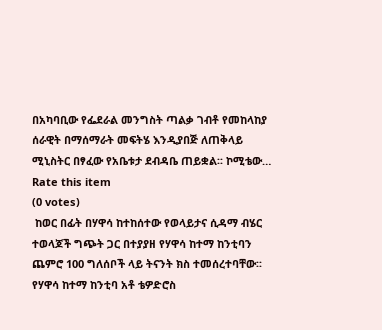በአካባቢው የፌደራል መንግስት ጣልቃ ገብቶ የመከላከያ ሰራዊት በማሰማራት መፍትሄ እንዲያበጅ ለጠቅላይ ሚኒስትር በፃፈው የአቤቱታ ደብዳቤ ጠይቋል፡፡ ኮሚቴው…
Rate this item
(0 votes)
 ከወር በፊት በሃዋሳ ከተከሰተው የወላይታና ሲዳማ ብሄር ተወላጆች ግጭት ጋር በተያያዘ የሃዋሳ ከተማ ከንቲባን ጨምሮ 100 ግለሰቦች ላይ ትናንት ክስ ተመሰረተባቸው፡፡ የሃዋሳ ከተማ ከንቲባ አቶ ቴዎድሮስ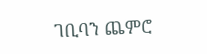ገቢባን ጨምሮ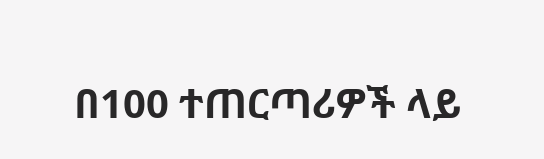በ100 ተጠርጣሪዎች ላይ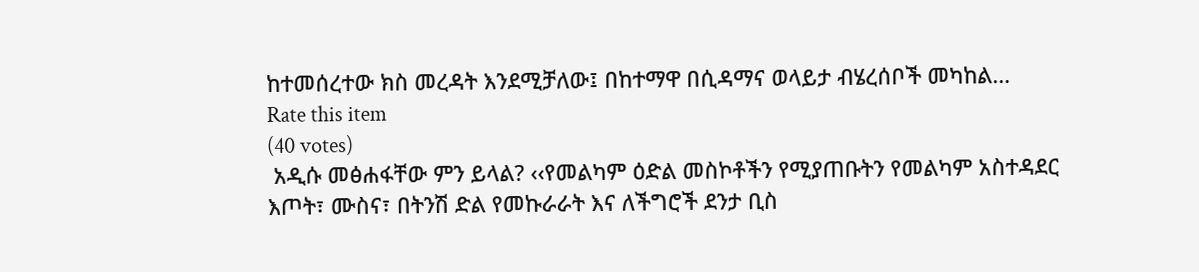ከተመሰረተው ክስ መረዳት እንደሚቻለው፤ በከተማዋ በሲዳማና ወላይታ ብሄረሰቦች መካከል…
Rate this item
(40 votes)
 አዲሱ መፅሐፋቸው ምን ይላል? ‹‹የመልካም ዕድል መስኮቶችን የሚያጠቡትን የመልካም አስተዳደር እጦት፣ ሙስና፣ በትንሽ ድል የመኩራራት እና ለችግሮች ደንታ ቢስ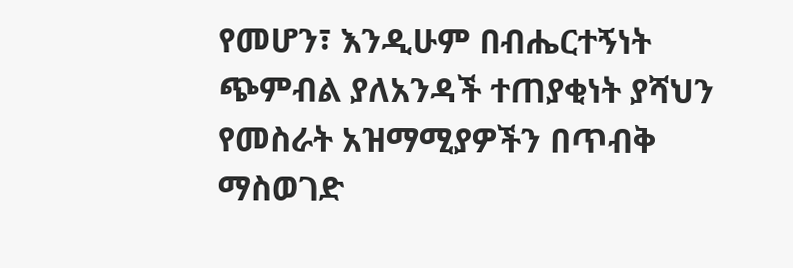የመሆን፣ እንዲሁም በብሔርተኝነት ጭምብል ያለአንዳች ተጠያቂነት ያሻህን የመስራት አዝማሚያዎችን በጥብቅ ማስወገድ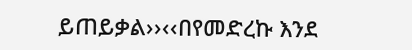ይጠይቃል››‹‹በየመድረኩ እንደ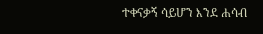ተቀናቃኝ ሳይሆን እንደ ሐሳብ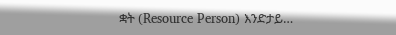ቋት (Resource Person) እንድታይ…